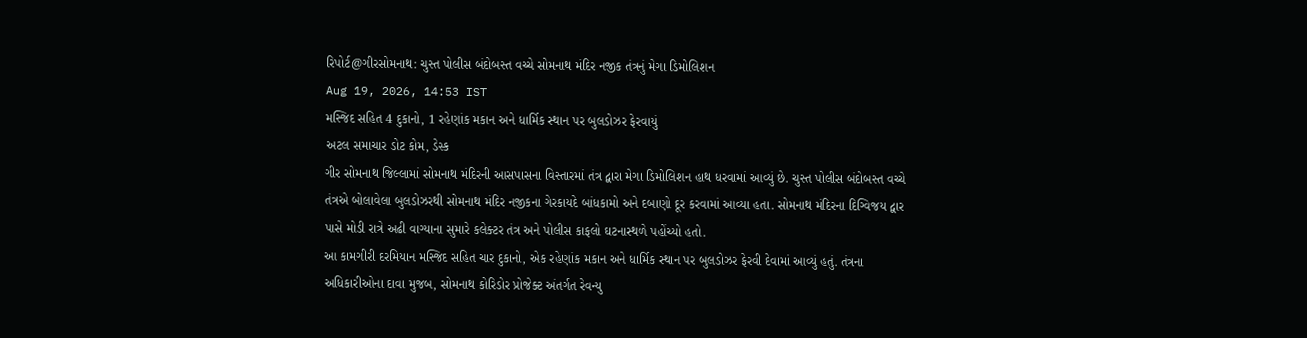રિપોર્ટ@ગીરસોમનાથ: ચુસ્ત પોલીસ બંદોબસ્ત વચ્ચે સોમનાથ મંદિર નજીક તંત્રનું મેગા ડિમોલિશન
Aug 19, 2026, 14:53 IST
મસ્જિદ સહિત 4 દુકાનો, 1 રહેણાંક મકાન અને ધાર્મિક સ્થાન પર બુલડોઝર ફેરવાયું
અટલ સમાચાર ડોટ કોમ, ડેસ્ક
ગીર સોમનાથ જિલ્લામાં સોમનાથ મંદિરની આસપાસના વિસ્તારમાં તંત્ર દ્વારા મેગા ડિમોલિશન હાથ ધરવામાં આવ્યું છે. ચુસ્ત પોલીસ બંદોબસ્ત વચ્ચે તંત્રએ બોલાવેલા બુલડોઝરથી સોમનાથ મંદિર નજીકના ગેરકાયદે બાંધકામો અને દબાણો દૂર કરવામાં આવ્યા હતા. સોમનાથ મંદિરના દિગ્વિજય દ્વાર પાસે મોડી રાત્રે અઢી વાગ્યાના સુમારે કલેક્ટર તંત્ર અને પોલીસ કાફલો ઘટનાસ્થળે પહોંચ્યો હતો.
આ કામગીરી દરમિયાન મસ્જિદ સહિત ચાર દુકાનો, એક રહેણાંક મકાન અને ધાર્મિક સ્થાન પર બુલડોઝર ફેરવી દેવામાં આવ્યું હતું. તંત્રના અધિકારીઓના દાવા મુજબ, સોમનાથ કોરિડોર પ્રોજેક્ટ અંતર્ગત રેવન્યુ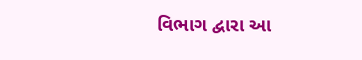વિભાગ દ્વારા આ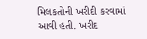મિલકતોની ખરીદી કરવામાં આવી હતી. ખરીદ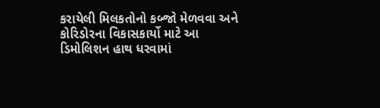કરાયેલી મિલકતોનો કબ્જો મેળવવા અને કોરિડોરના વિકાસકાર્યો માટે આ ડિમોલિશન હાથ ધરવામાં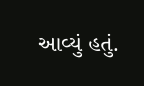આવ્યું હતું.